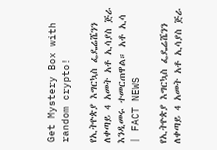Get Mystery Box with random crypto!

የኢትዮጵያ እግርኳስ ፌዴሬሼንን ለቀጣይ 4 አመት አቶ ኢሳያስ ጅራ እንዲመሩ ተመርጠዋል። አቶ ኢሳ | FACT NEWS

የኢትዮጵያ እግርኳስ ፌዴሬሼንን ለቀጣይ 4 አመት አቶ ኢሳያስ ጅራ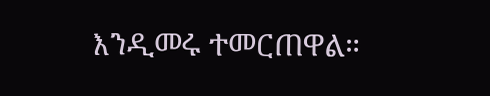እንዲመሩ ተመርጠዋል።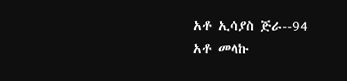አቶ ኢሳያስ ጅራ--94
አቶ መላኩ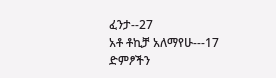ፈንታ--27
አቶ ቶኪቻ አለማየሁ---17
ድምፆችን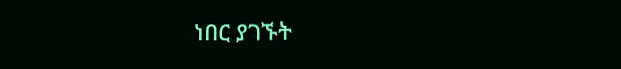ነበር ያገኙት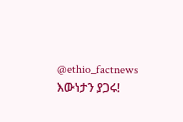@ethio_factnews
እውነታን ያጋሩ!